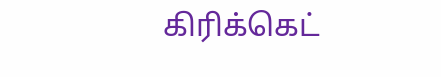கிரிக்கெட்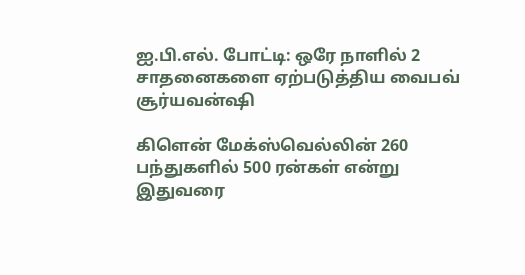ஐ.பி.எல். போட்டி: ஒரே நாளில் 2 சாதனைகளை ஏற்படுத்திய வைபவ் சூர்யவன்ஷி

கிளென் மேக்ஸ்வெல்லின் 260 பந்துகளில் 500 ரன்கள் என்று இதுவரை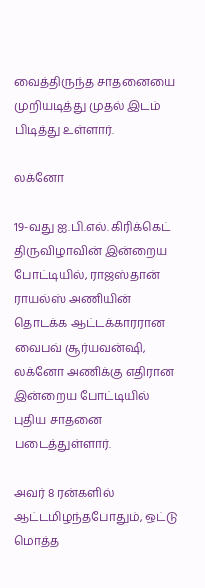வைத்திருந்த சாதனையை முறியடித்து முதல் இடம் பிடித்து உள்ளார்.

லக்னோ

19-வது ஐ.பி.எல். கிரிக்கெட் திருவிழாவின் இன்றைய போட்டியில், ராஜஸ்தான் ராயல்ஸ் அணியின் தொடக்க ஆட்டக்காரரான வைபவ் சூர்யவன்ஷி, லக்னோ அணிக்கு எதிரான இன்றைய போட்டியில் புதிய சாதனை படைத்துள்ளார்.

அவர் 8 ரன்களில் ஆட்டமிழந்தபோதும், ஒட்டு மொத்த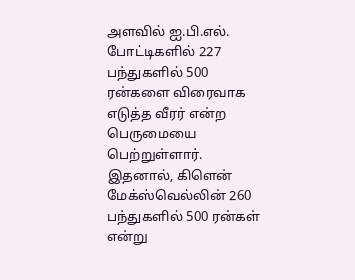அளவில் ஐ.பி.எல். போட்டிகளில் 227 பந்துகளில் 500 ரன்களை விரைவாக எடுத்த வீரர் என்ற பெருமையை பெற்றுள்ளார். இதனால், கிளென் மேக்ஸ்வெல்லின் 260 பந்துகளில் 500 ரன்கள் என்று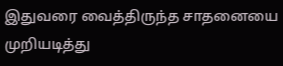இதுவரை வைத்திருந்த சாதனையை முறியடித்து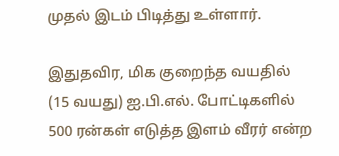முதல் இடம் பிடித்து உள்ளார்.

இதுதவிர, மிக குறைந்த வயதில் (15 வயது) ஐ.பி.எல். போட்டிகளில் 500 ரன்கள் எடுத்த இளம் வீரர் என்ற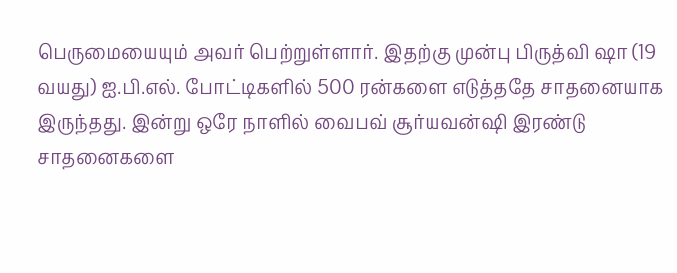பெருமையையும் அவர் பெற்றுள்ளார். இதற்கு முன்பு பிருத்வி ஷா (19 வயது) ஐ.பி.எல். போட்டிகளில் 500 ரன்களை எடுத்ததே சாதனையாக இருந்தது. இன்று ஒரே நாளில் வைபவ் சூர்யவன்ஷி இரண்டு சாதனைகளை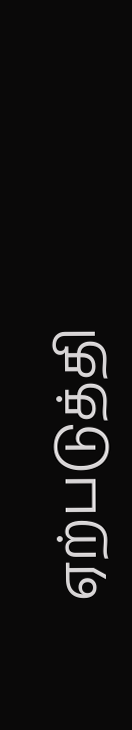ஏற்படுத்தி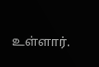உள்ளார்.